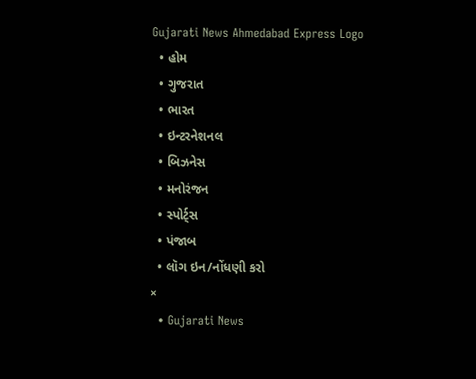Gujarati News Ahmedabad Express Logo
  • હોમ
  • ગુજરાત
  • ભારત
  • ઇન્ટરનેશનલ
  • બિઝનેસ
  • મનોરંજન
  • સ્પોર્ટ્સ
  • પંજાબ
  • લૉગ ઇન/નોંધણી કરો
×
  • Gujarati News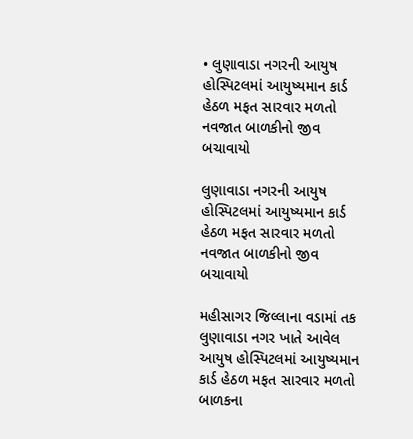• લુણાવાડા નગરની આયુષ હોસ્પિટલમાં આયુષ્યમાન કાર્ડ હેઠળ મફત સારવાર મળતો નવજાત બાળકીનો જીવ બચાવાયો

લુણાવાડા નગરની આયુષ હોસ્પિટલમાં આયુષ્યમાન કાર્ડ હેઠળ મફત સારવાર મળતો નવજાત બાળકીનો જીવ બચાવાયો

મહીસાગર જિલ્લાના વડામાં તક લુણાવાડા નગર ખાતે આવેલ આયુષ હોસ્પિટલમાં આયુષ્યમાન કાર્ડ હેઠળ મફત સારવાર મળતો બાળકના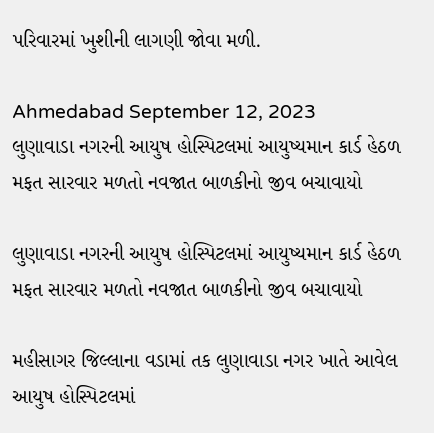પરિવારમાં ખુશીની લાગણી જોવા મળી.

Ahmedabad September 12, 2023
લુણાવાડા નગરની આયુષ હોસ્પિટલમાં આયુષ્યમાન કાર્ડ હેઠળ મફત સારવાર મળતો નવજાત બાળકીનો જીવ બચાવાયો

લુણાવાડા નગરની આયુષ હોસ્પિટલમાં આયુષ્યમાન કાર્ડ હેઠળ મફત સારવાર મળતો નવજાત બાળકીનો જીવ બચાવાયો

મહીસાગર જિલ્લાના વડામાં તક લુણાવાડા નગર ખાતે આવેલ આયુષ હોસ્પિટલમાં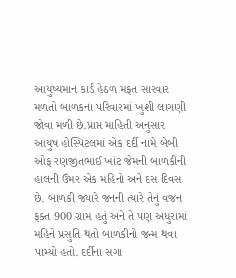આયુષ્યમાન કાર્ડ હેઠળ મફત સારવાર મળતો બાળકના પરિવારમાં ખુશી લાગણી જોવા મળી છે.પ્રાપ્ત માહિતી અનુસાર આયુષ હોસ્પિટલમાં એક દર્દી નામે બેબી ઓફ રણજીતભાઈ ખાંટ જેમની બાળકીની હાલની ઉંમર એક મહિનો અને દસ દિવસ છે. બાળકી જ્યારે જનની ત્યારે તેનું વજન ફક્ત 900 ગ્રામ હતું અને તે પણ અધુરામાં મહિને પ્રસુતિ થતો બાળકીનો જન્મ થવા પામ્યો હતો. દર્દીના સગા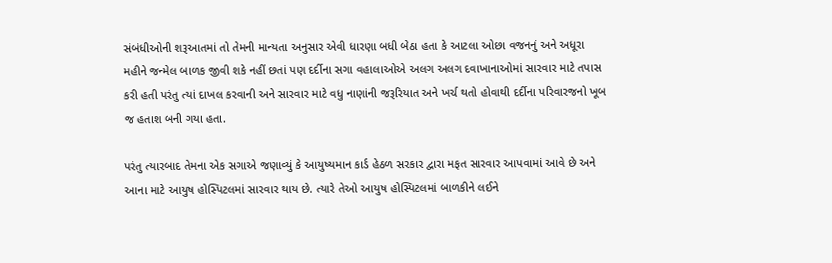સંબંધીઓની શરૂઆતમાં તો તેમની માન્યતા અનુસાર એવી ધારણા બધી બેઠા હતા કે આટલા ઓછા વજનનું અને અધૂરા મહીને જન્મેલ બાળક જીવી શકે નહીં છતાં પણ દર્દીના સગા વહાલાઓએ અલગ અલગ દવાખાનાઓમાં સારવાર માટે તપાસ કરી હતી પરંતુ ત્યાં દાખલ કરવાની અને સારવાર માટે વધુ નાણાંની જરૂરિયાત અને ખર્ચ થતો હોવાથી દર્દીના પરિવારજનો ખૂબ જ હતાશ બની ગયા હતા.

પરંતુ ત્યારબાદ તેમના એક સગાએ જણાવ્યું કે આયુષ્યમાન કાર્ડ હેઠળ સરકાર દ્વારા મફત સારવાર આપવામાં આવે છે અને આના માટે આયુષ હોસ્પિટલમાં સારવાર થાય છે. ત્યારે તેઓ આયુષ હોસ્પિટલમાં બાળકીને લઈને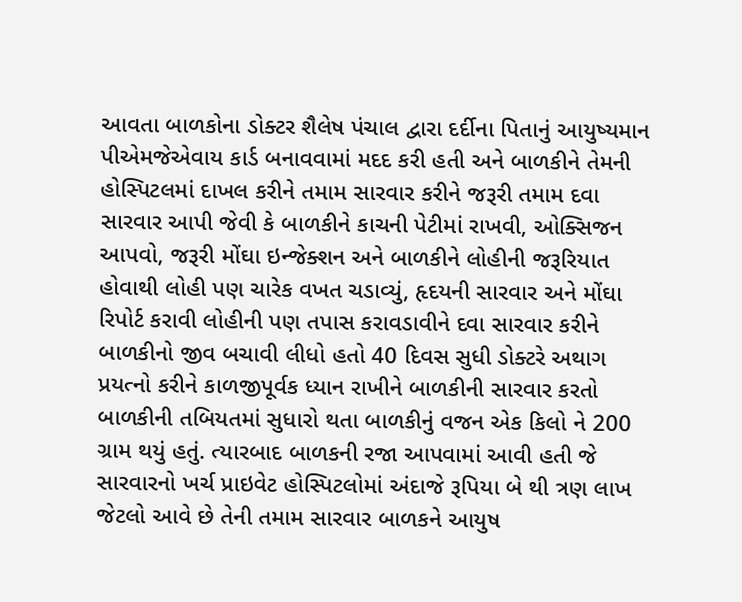આવતા બાળકોના ડોક્ટર શૈલેષ પંચાલ દ્વારા દર્દીના પિતાનું આયુષ્યમાન પીએમજેએવાય કાર્ડ બનાવવામાં મદદ કરી હતી અને બાળકીને તેમની હોસ્પિટલમાં દાખલ કરીને તમામ સારવાર કરીને જરૂરી તમામ દવા સારવાર આપી જેવી કે બાળકીને કાચની પેટીમાં રાખવી, ઓક્સિજન આપવો, જરૂરી મોંઘા ઇન્જેક્શન અને બાળકીને લોહીની જરૂરિયાત હોવાથી લોહી પણ ચારેક વખત ચડાવ્યું, હૃદયની સારવાર અને મોંઘા રિપોર્ટ કરાવી લોહીની પણ તપાસ કરાવડાવીને દવા સારવાર કરીને બાળકીનો જીવ બચાવી લીધો હતો 40 દિવસ સુધી ડોક્ટરે અથાગ પ્રયત્નો કરીને કાળજીપૂર્વક ધ્યાન રાખીને બાળકીની સારવાર કરતો બાળકીની તબિયતમાં સુધારો થતા બાળકીનું વજન એક કિલો ને 200 ગ્રામ થયું હતું. ત્યારબાદ બાળકની રજા આપવામાં આવી હતી જે સારવારનો ખર્ચ પ્રાઇવેટ હોસ્પિટલોમાં અંદાજે રૂપિયા બે થી ત્રણ લાખ જેટલો આવે છે તેની તમામ સારવાર બાળકને આયુષ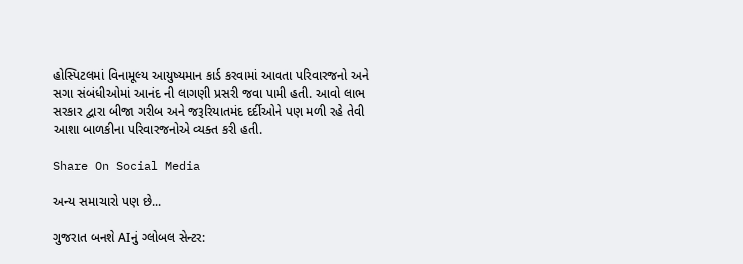હોસ્પિટલમાં વિનામૂલ્ય આયુષ્યમાન કાર્ડ કરવામાં આવતા પરિવારજનો અને સગા સંબંધીઓમાં આનંદ ની લાગણી પ્રસરી જવા પામી હતી. આવો લાભ સરકાર દ્વારા બીજા ગરીબ અને જરૂરિયાતમંદ દર્દીઓને પણ મળી રહે તેવી આશા બાળકીના પરિવારજનોએ વ્યક્ત કરી હતી.

Share On Social Media

અન્ય સમાચારો પણ છે...

ગુજરાત બનશે AIનું ગ્લોબલ સેન્ટર: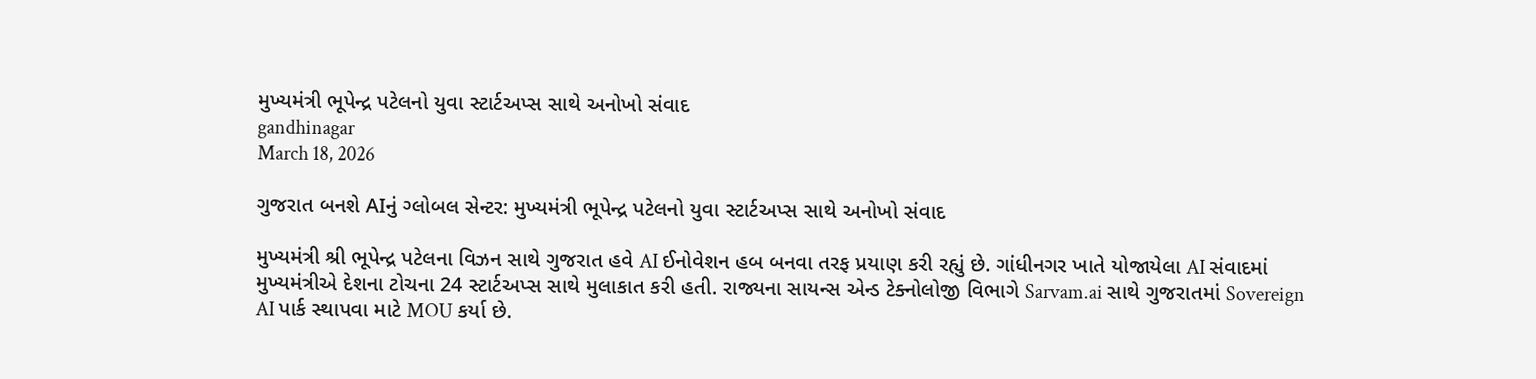મુખ્યમંત્રી ભૂપેન્દ્ર પટેલનો યુવા સ્ટાર્ટઅપ્સ સાથે અનોખો સંવાદ
gandhinagar
March 18, 2026

ગુજરાત બનશે AIનું ગ્લોબલ સેન્ટર: મુખ્યમંત્રી ભૂપેન્દ્ર પટેલનો યુવા સ્ટાર્ટઅપ્સ સાથે અનોખો સંવાદ

મુખ્યમંત્રી શ્રી ભૂપેન્દ્ર પટેલના વિઝન સાથે ગુજરાત હવે AI ઈનોવેશન હબ બનવા તરફ પ્રયાણ કરી રહ્યું છે. ગાંધીનગર ખાતે યોજાયેલા AI સંવાદમાં મુખ્યમંત્રીએ દેશના ટોચના 24 સ્ટાર્ટઅપ્સ સાથે મુલાકાત કરી હતી. રાજ્યના સાયન્સ એન્ડ ટેક્નોલોજી વિભાગે Sarvam.ai સાથે ગુજરાતમાં Sovereign AI પાર્ક સ્થાપવા માટે MOU કર્યા છે.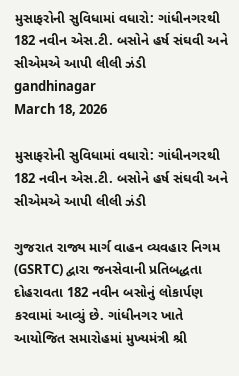મુસાફરોની સુવિધામાં વધારો: ગાંધીનગરથી 182 નવીન એસ.ટી. બસોને હર્ષ સંઘવી અને સીએમએ આપી લીલી ઝંડી
gandhinagar
March 18, 2026

મુસાફરોની સુવિધામાં વધારો: ગાંધીનગરથી 182 નવીન એસ.ટી. બસોને હર્ષ સંઘવી અને સીએમએ આપી લીલી ઝંડી

ગુજરાત રાજ્ય માર્ગ વાહન વ્યવહાર નિગમ (GSRTC) દ્વારા જનસેવાની પ્રતિબદ્ધતા દોહરાવતા 182 નવીન બસોનું લોકાર્પણ કરવામાં આવ્યું છે. ગાંધીનગર ખાતે આયોજિત સમારોહમાં મુખ્યમંત્રી શ્રી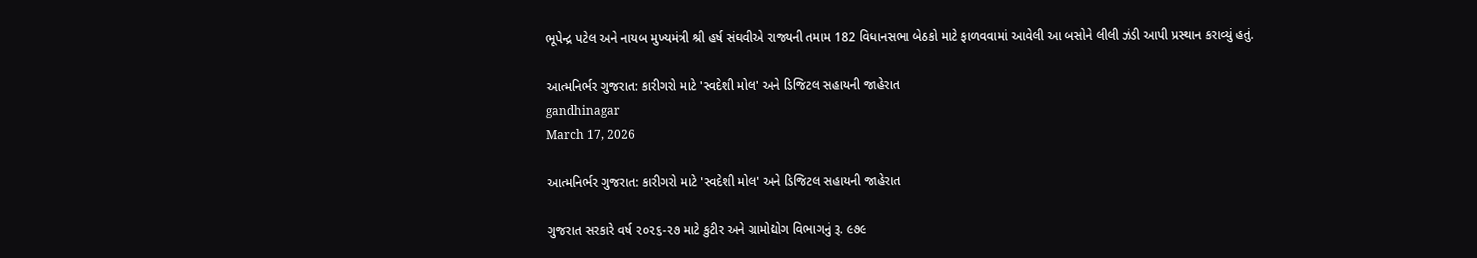ભૂપેન્દ્ર પટેલ અને નાયબ મુખ્યમંત્રી શ્રી હર્ષ સંઘવીએ રાજ્યની તમામ 182 વિધાનસભા બેઠકો માટે ફાળવવામાં આવેલી આ બસોને લીલી ઝંડી આપી પ્રસ્થાન કરાવ્યું હતું.

આત્મનિર્ભર ગુજરાત: કારીગરો માટે 'સ્વદેશી મોલ' અને ડિજિટલ સહાયની જાહેરાત
gandhinagar
March 17, 2026

આત્મનિર્ભર ગુજરાત: કારીગરો માટે 'સ્વદેશી મોલ' અને ડિજિટલ સહાયની જાહેરાત

ગુજરાત સરકારે વર્ષ ૨૦૨૬-૨૭ માટે કુટીર અને ગ્રામોદ્યોગ વિભાગનું રૂ. ૯૭૯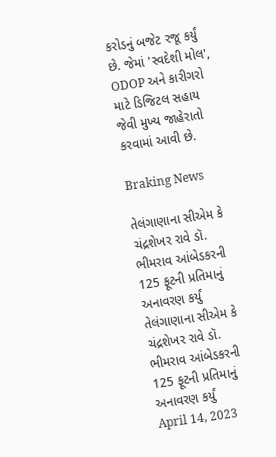કરોડનું બજેટ રજૂ કર્યું છે. જેમાં 'સ્વદેશી મોલ', ODOP અને કારીગરો માટે ડિજિટલ સહાય જેવી મુખ્ય જાહેરાતો કરવામાં આવી છે.

Braking News

તેલંગાણાના સીએમ કે ચંદ્રશેખર રાવે ડૉ. ભીમરાવ આંબેડકરની 125 ફૂટની પ્રતિમાનું અનાવરણ કર્યું
તેલંગાણાના સીએમ કે ચંદ્રશેખર રાવે ડૉ. ભીમરાવ આંબેડકરની 125 ફૂટની પ્રતિમાનું અનાવરણ કર્યું
April 14, 2023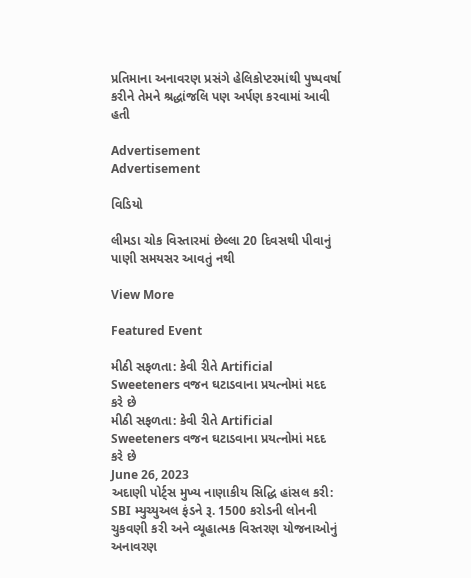પ્રતિમાના અનાવરણ પ્રસંગે હેલિકોપ્ટરમાંથી પુષ્પવર્ષા કરીને તેમને શ્રદ્ધાંજલિ પણ અર્પણ કરવામાં આવી હતી

Advertisement
Advertisement

વિડિયો

લીમડા ચોક વિસ્તારમાં છેલ્લા 20 દિવસથી પીવાનું પાણી સમયસર આવતું નથી

View More

Featured Event

મીઠી સફળતા: કેવી રીતે Artificial Sweeteners વજન ઘટાડવાના પ્રયત્નોમાં મદદ કરે છે
મીઠી સફળતા: કેવી રીતે Artificial Sweeteners વજન ઘટાડવાના પ્રયત્નોમાં મદદ કરે છે
June 26, 2023
અદાણી પોર્ટ્સ મુખ્ય નાણાકીય સિદ્ધિ હાંસલ કરી: SBI મ્યુચ્યુઅલ ફંડને રૂ. 1500 કરોડની લોનની ચુકવણી કરી અને વ્યૂહાત્મક વિસ્તરણ યોજનાઓનું અનાવરણ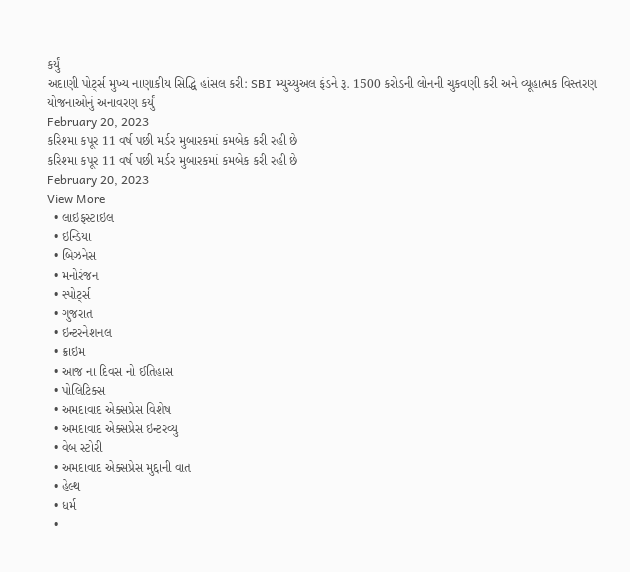કર્યું
અદાણી પોર્ટ્સ મુખ્ય નાણાકીય સિદ્ધિ હાંસલ કરી: SBI મ્યુચ્યુઅલ ફંડને રૂ. 1500 કરોડની લોનની ચુકવણી કરી અને વ્યૂહાત્મક વિસ્તરણ યોજનાઓનું અનાવરણ કર્યું
February 20, 2023
કરિશ્મા કપૂર 11 વર્ષ પછી મર્ડર મુબારકમાં કમબેક કરી રહી છે
કરિશ્મા કપૂર 11 વર્ષ પછી મર્ડર મુબારકમાં કમબેક કરી રહી છે
February 20, 2023
View More
  • લાઇફસ્ટાઇલ
  • ઇન્ડિયા
  • બિઝનેસ
  • મનોરંજન
  • સ્પોર્ટ્સ
  • ગુજરાત
  • ઇન્ટરનેશનલ
  • ક્રાઇમ
  • આજ ના દિવસ નો ઈતિહાસ
  • પોલિટિક્સ
  • અમદાવાદ એક્સપ્રેસ વિશેષ
  • અમદાવાદ એક્સપ્રેસ ઇન્ટરવ્યુ
  • વેબ સ્ટોરી
  • અમદાવાદ એક્સપ્રેસ મુદ્દાની વાત
  • હેલ્થ
  • ધર્મ
  •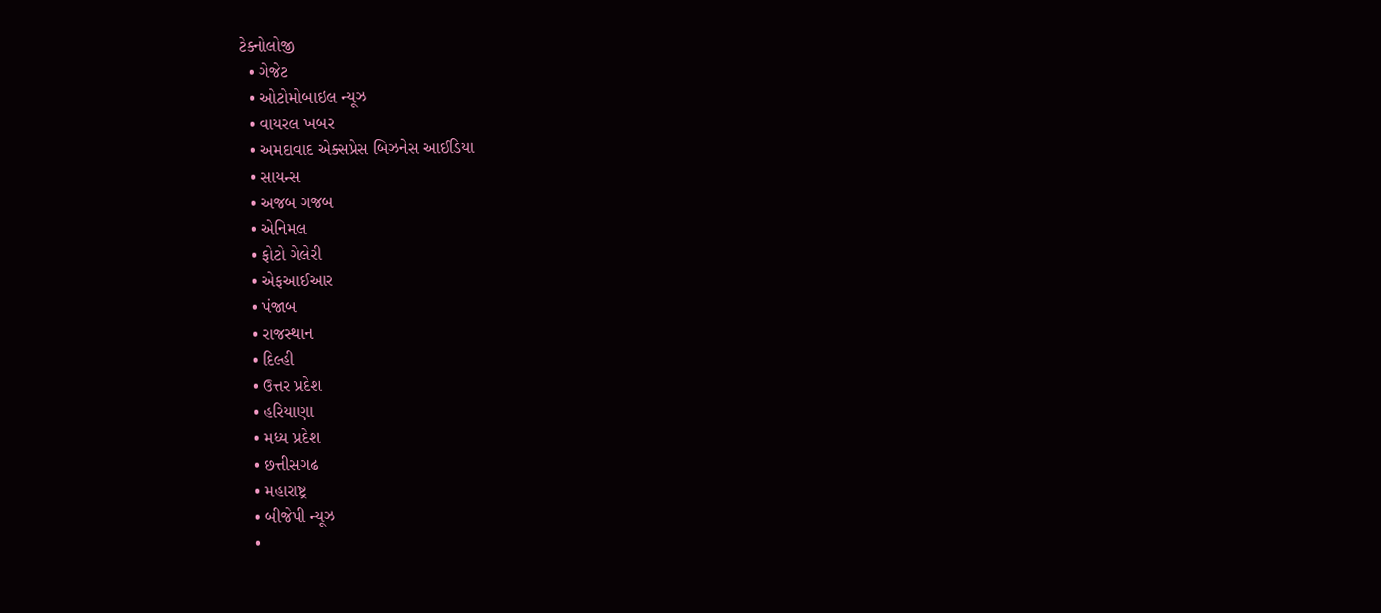ટેક્નોલોજી
  • ગેજેટ
  • ઓટોમોબાઇલ ન્યૂઝ
  • વાયરલ ખબર
  • અમદાવાદ એક્સપ્રેસ બિઝનેસ આઈડિયા
  • સાયન્સ
  • અજબ ગજબ
  • એનિમલ
  • ફોટો ગેલેરી
  • એફઆઈઆર
  • પંજાબ
  • રાજસ્થાન
  • દિલ્હી
  • ઉત્તર પ્રદેશ
  • હરિયાણા
  • મધ્ય પ્રદેશ
  • છત્તીસગઢ
  • મહારાષ્ટ્ર
  • બીજેપી ન્યૂઝ
  •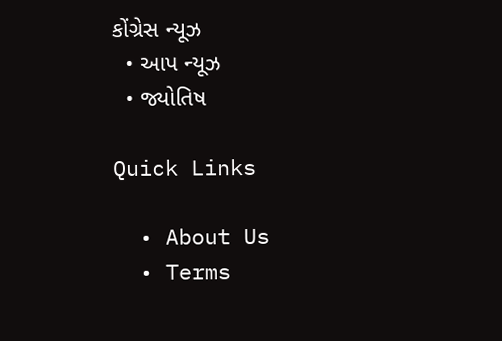કોંગ્રેસ ન્યૂઝ
  • આપ ન્યૂઝ
  • જ્યોતિષ

Quick Links

  • About Us
  • Terms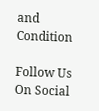and Condition

Follow Us On Social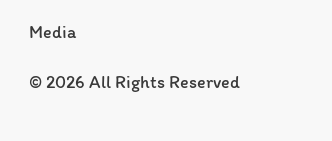Media

© 2026 All Rights Reserved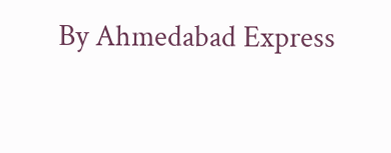By Ahmedabad Express